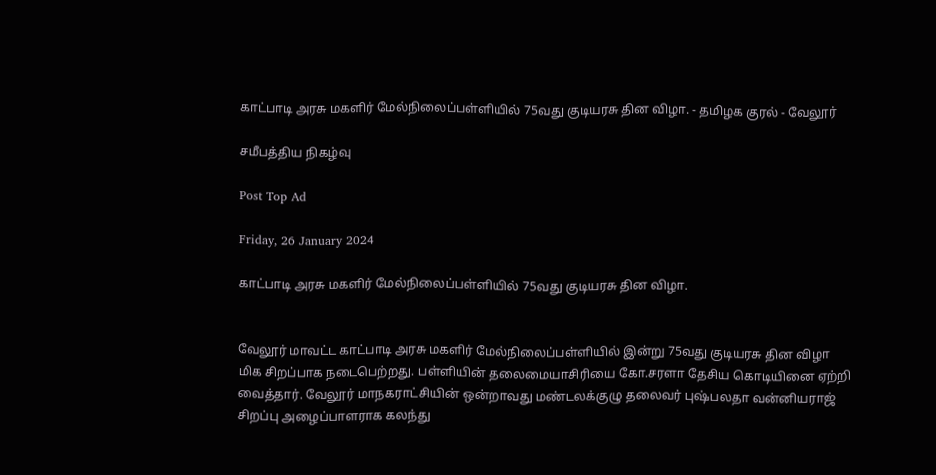காட்பாடி அரசு மகளிர் மேல்நிலைப்பள்ளியில் 75வது குடியரசு தின விழா. - தமிழக குரல் - வேலூர்

சமீபத்திய நிகழ்வு

Post Top Ad

Friday, 26 January 2024

காட்பாடி அரசு மகளிர் மேல்நிலைப்பள்ளியில் 75வது குடியரசு தின விழா.


வேலூர் மாவட்ட காட்பாடி அரசு மகளிர் மேல்நிலைப்பள்ளியில் இன்று 75வது குடியரசு தின விழா மிக சிறப்பாக நடைபெற்றது. பள்ளியின் தலைமையாசிரியை கோ.சரளா தேசிய கொடியினை ஏற்றி வைத்தார். வேலூர் மாநகராட்சியின் ஒன்றாவது மண்டலக்குழு தலைவர் புஷ்பலதா வன்னியராஜ் சிறப்பு அழைப்பாளராக கலந்து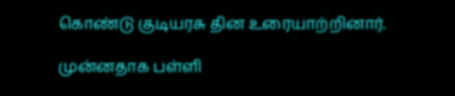கொண்டு குடியரசு தின உரையாற்றினார்.

முன்னதாக பள்ளி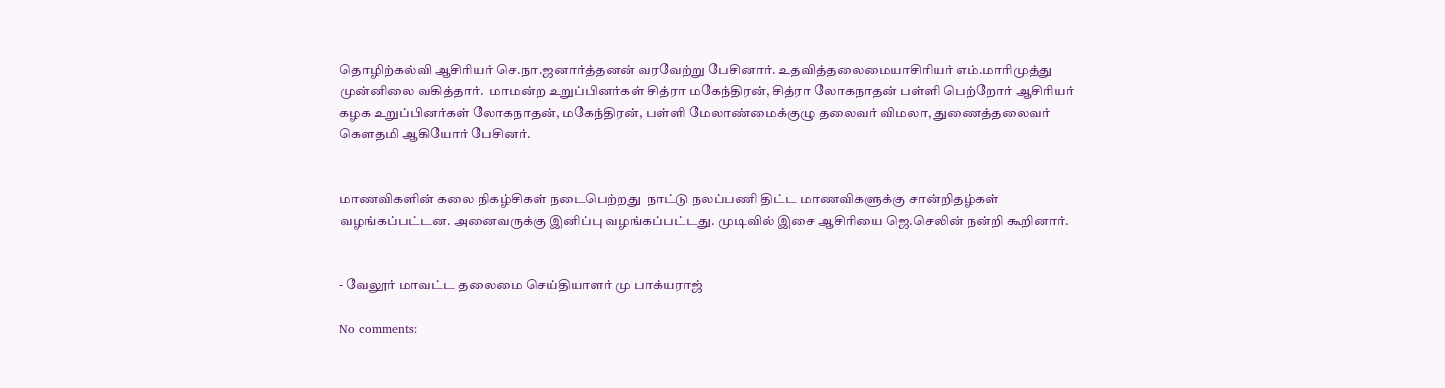தொழிற்கல்வி ஆசிரியர் செ.நா.ஜனார்த்தனன் வரவேற்று பேசினார். உதவித்தலைமையாசிரியர் எம்.மாரிமுத்து முன்னிலை வகித்தார்.  மாமன்ற உறுப்பினர்கள் சித்ரா மகேந்திரன், சித்ரா லோகநாதன் பள்ளி பெற்றோர் ஆசிரியர் கழக உறுப்பினர்கள் லோகநாதன், மகேந்திரன், பள்ளி மேலாண்மைக்குழு தலைவர் விமலா, துணைத்தலைவர் கௌதமி ஆகியோர் பேசினர்.


மாணவிகளின் கலை நிகழ்சிகள் நடைபெற்றது  நாட்டு நலப்பணி திட்ட மாணவிகளுக்கு சான்றிதழ்கள் வழங்கப்பட்டன. அனைவருக்கு இனிப்பு வழங்கப்பட்டது. முடிவில் இசை ஆசிரியை ஜெ.செலின் நன்றி கூறினார்.


- வேலூர் மாவட்ட தலைமை செய்தியாளர் மு பாக்யராஜ்

No comments: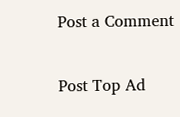Post a Comment

Post Top Ad